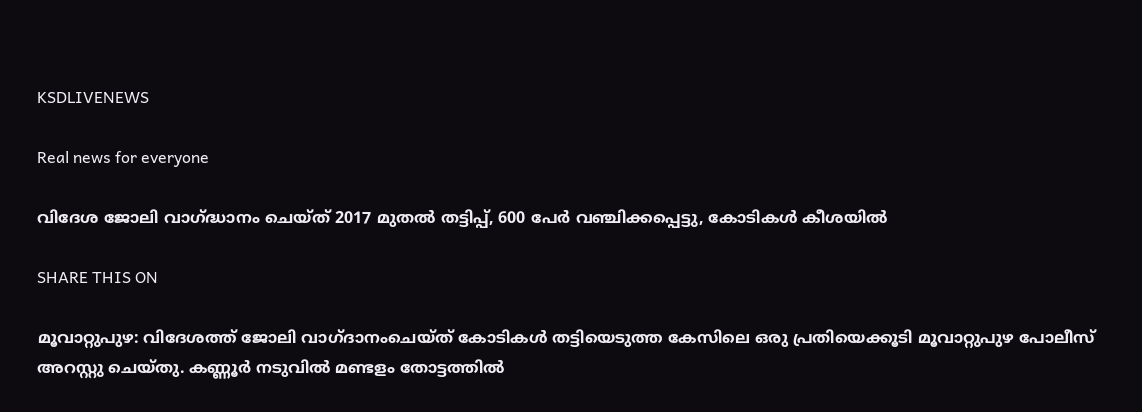KSDLIVENEWS

Real news for everyone

വിദേശ ജോലി വാഗ്ദ്ധാനം ചെയ്ത് 2017 മുതല്‍ തട്ടിപ്പ്, 600 പേര്‍ വഞ്ചിക്കപ്പെട്ടു, കോടികള്‍ കീശയില്‍

SHARE THIS ON

മൂവാറ്റുപുഴ: വിദേശത്ത് ജോലി വാഗ്ദാനംചെയ്ത് കോടികൾ തട്ടിയെടുത്ത കേസിലെ ഒരു പ്രതിയെക്കൂടി മൂവാറ്റുപുഴ പോലീസ് അറസ്റ്റു ചെയ്തു. കണ്ണൂർ നടുവിൽ മണ്ടളം തോട്ടത്തിൽ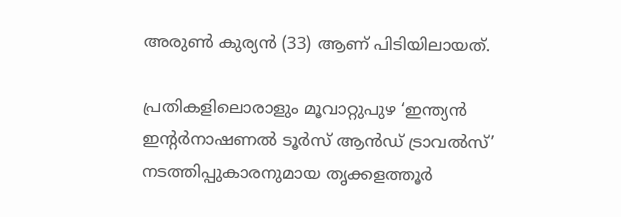അരുൺ കുര്യൻ (33) ആണ് പിടിയിലായത്.

പ്രതികളിലൊരാളും മൂവാറ്റുപുഴ ‘ഇന്ത്യൻ ഇന്റർനാഷണൽ ടൂർസ് ആൻഡ് ട്രാവൽസ്’ നടത്തിപ്പുകാരനുമായ തൃക്കളത്തൂർ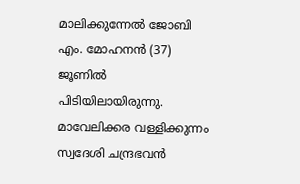മാലിക്കുന്നേൽ ജോബി എം. മോഹനൻ (37) ജൂണിൽ പിടിയിലായിരുന്നു. മാവേലിക്കര വള്ളിക്കുന്നം സ്വദേശി ചന്ദ്രഭവൻ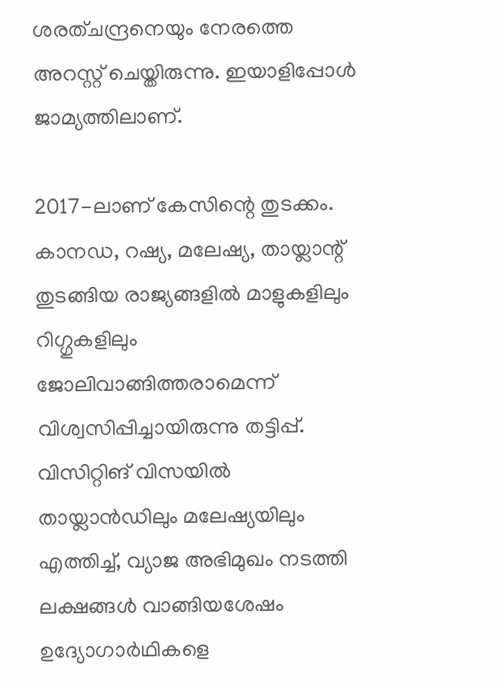ശരത്ചന്ദ്രനെയും നേരത്തെ അറസ്റ്റ് ചെയ്തിരുന്നു. ഇയാളിപ്പോൾ ജാമ്യത്തിലാണ്.

2017-ലാണ് കേസിന്റെ തുടക്കം. കാനഡ, റഷ്യ, മലേഷ്യ, തായ്ലാന്റ് തുടങ്ങിയ രാജ്യങ്ങളിൽ മാളുകളിലും റിഗ്ഗുകളിലും ജോലിവാങ്ങിത്തരാമെന്ന് വിശ്വസിപ്പിച്ചായിരുന്നു തട്ടിപ്പ്. വിസിറ്റിങ് വിസയിൽ തായ്ലാൻഡിലും മലേഷ്യയിലും എത്തിച്ച്, വ്യാജ അഭിമുഖം നടത്തി ലക്ഷങ്ങൾ വാങ്ങിയശേഷം ഉദ്യോഗാർഥികളെ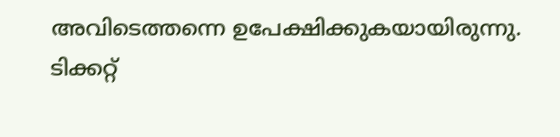അവിടെത്തന്നെ ഉപേക്ഷിക്കുകയായിരുന്നു. ടിക്കറ്റ്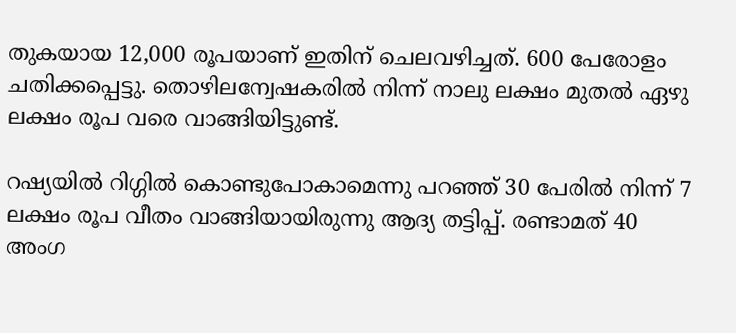തുകയായ 12,000 രൂപയാണ് ഇതിന് ചെലവഴിച്ചത്. 600 പേരോളം ചതിക്കപ്പെട്ടു. തൊഴിലന്വേഷകരിൽ നിന്ന് നാലു ലക്ഷം മുതൽ ഏഴു ലക്ഷം രൂപ വരെ വാങ്ങിയിട്ടുണ്ട്.

റഷ്യയിൽ റിഗ്ഗിൽ കൊണ്ടുപോകാമെന്നു പറഞ്ഞ് 30 പേരിൽ നിന്ന് 7 ലക്ഷം രൂപ വീതം വാങ്ങിയായിരുന്നു ആദ്യ തട്ടിപ്പ്. രണ്ടാമത് 40 അംഗ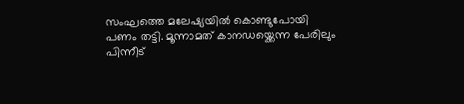സംഘത്തെ മലേഷ്യയിൽ കൊണ്ടുപോയി പണം തട്ടി. മൂന്നാമത് കാനഡയ്ക്കെന്ന പേരിലും പിന്നീട്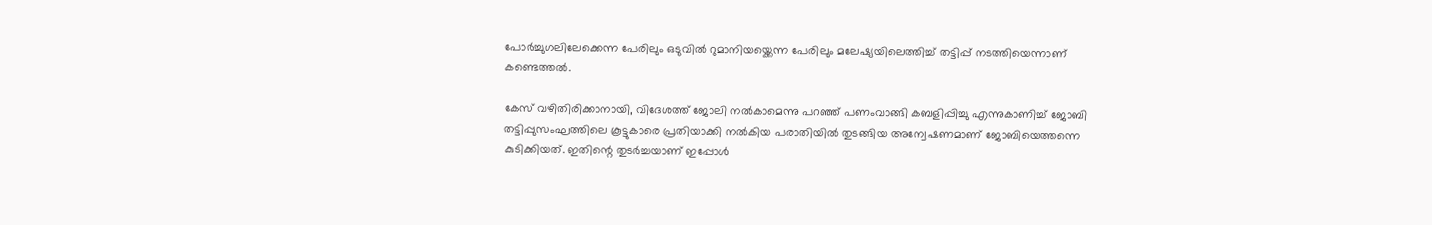പോർച്ചുഗലിലേക്കെന്ന പേരിലും ഒടുവിൽ റുമാനിയയ്ക്കെന്ന പേരിലും മലേഷ്യയിലെത്തിച്ച് തട്ടിപ്പ് നടത്തിയെന്നാണ് കണ്ടെത്തൽ.

കേസ് വഴിതിരിക്കാനായി, വിദേശത്ത് ജോലി നൽകാമെന്നു പറഞ്ഞ് പണംവാങ്ങി കബളിപ്പിച്ചു എന്നുകാണിച്ച് ജോബി തട്ടിപ്പുസംഘത്തിലെ കൂട്ടുകാരെ പ്രതിയാക്കി നൽകിയ പരാതിയിൽ തുടങ്ങിയ അന്വേഷണമാണ് ജോബിയെത്തന്നെ കുടിക്കിയത്. ഇതിന്റെ തുടർച്ചയാണ് ഇപ്പോൾ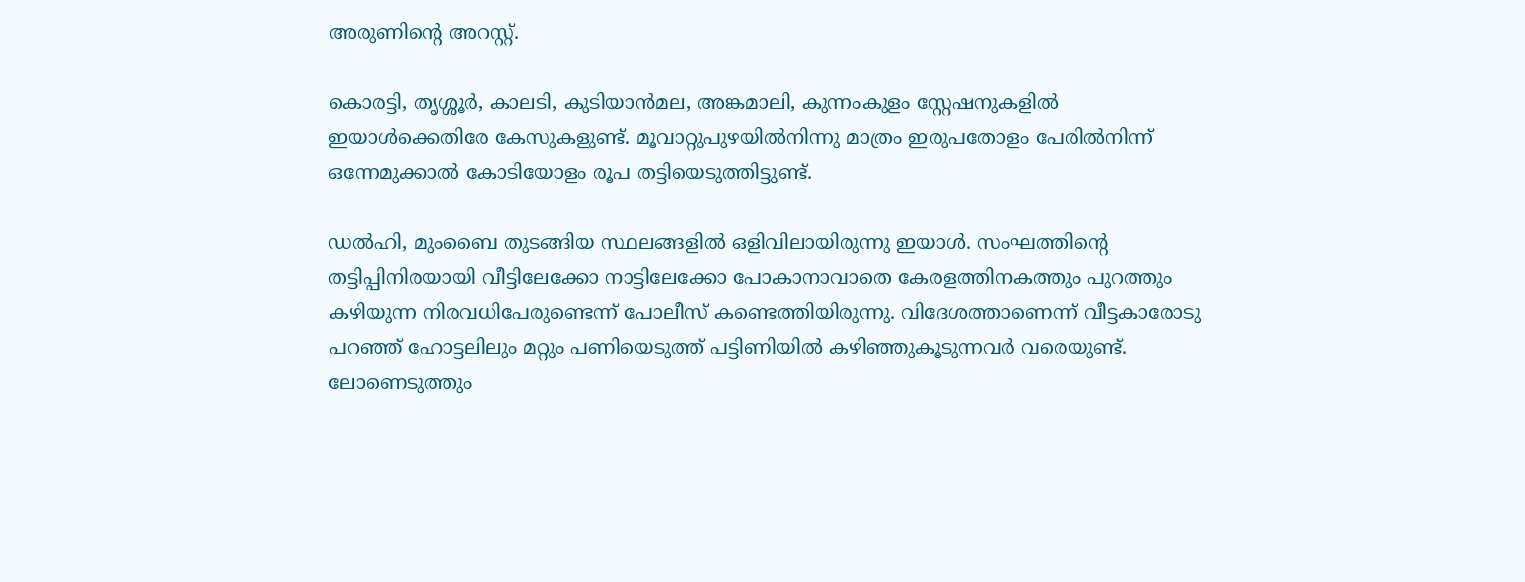അരുണിന്റെ അറസ്റ്റ്.

കൊരട്ടി, തൃശ്ശൂർ, കാലടി, കുടിയാൻമല, അങ്കമാലി, കുന്നംകുളം സ്റ്റേഷനുകളിൽ ഇയാൾക്കെതിരേ കേസുകളുണ്ട്. മൂവാറ്റുപുഴയിൽനിന്നു മാത്രം ഇരുപതോളം പേരിൽനിന്ന് ഒന്നേമുക്കാൽ കോടിയോളം രൂപ തട്ടിയെടുത്തിട്ടുണ്ട്.

ഡൽഹി, മുംബൈ തുടങ്ങിയ സ്ഥലങ്ങളിൽ ഒളിവിലായിരുന്നു ഇയാൾ. സംഘത്തിന്റെ തട്ടിപ്പിനിരയായി വീട്ടിലേക്കോ നാട്ടിലേക്കോ പോകാനാവാതെ കേരളത്തിനകത്തും പുറത്തും കഴിയുന്ന നിരവധിപേരുണ്ടെന്ന് പോലീസ് കണ്ടെത്തിയിരുന്നു. വിദേശത്താണെന്ന് വീട്ടകാരോടു പറഞ്ഞ് ഹോട്ടലിലും മറ്റും പണിയെടുത്ത് പട്ടിണിയിൽ കഴിഞ്ഞുകൂടുന്നവർ വരെയുണ്ട്. ലോണെടുത്തും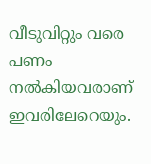വീടുവിറ്റും വരെ പണം നൽകിയവരാണ് ഇവരിലേറെയും.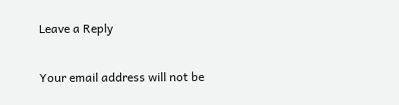Leave a Reply

Your email address will not be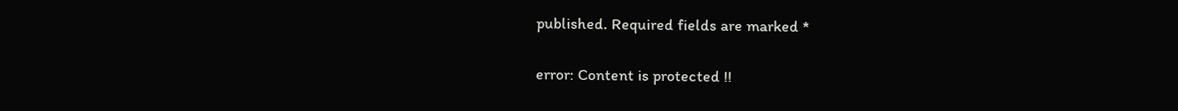published. Required fields are marked *

error: Content is protected !!